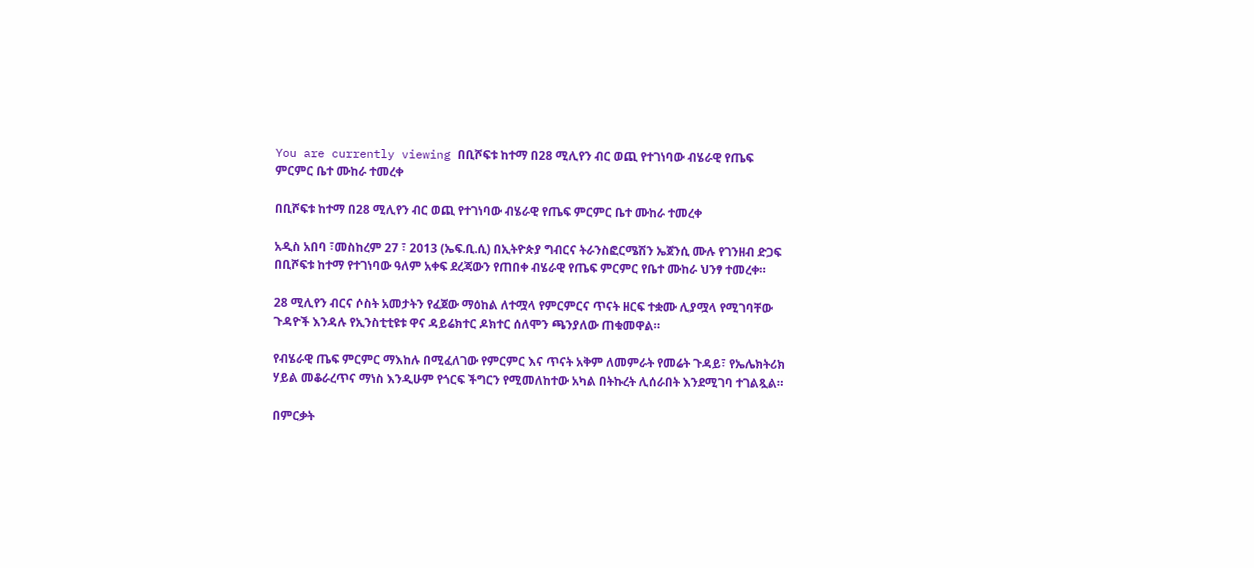You are currently viewing በቢሾፍቱ ከተማ በ28 ሚሊየን ብር ወጪ የተገነባው ብሄራዊ የጤፍ ምርምር ቤተ ሙከራ ተመረቀ

በቢሾፍቱ ከተማ በ28 ሚሊየን ብር ወጪ የተገነባው ብሄራዊ የጤፍ ምርምር ቤተ ሙከራ ተመረቀ

አዲስ አበባ ፣መስከረም 27 ፣ 2013 (ኤፍ.ቢ.ሲ) በኢትዮጵያ ግብርና ትራንስፎርሜሽን ኤጀንሲ ሙሉ የገንዘብ ድጋፍ በቢሾፍቱ ከተማ የተገነባው ዓለም አቀፍ ደረጃውን የጠበቀ ብሄራዊ የጤፍ ምርምር የቤተ ሙከራ ህንፃ ተመረቀ።

28 ሚሊየን ብርና ሶስት አመታትን የፈጀው ማዕከል ለተሟላ የምርምርና ጥናት ዘርፍ ተቋሙ ሊያሟላ የሚገባቸው ጉዳዮች እንዳሉ የኢንስቲቲዩቱ ዋና ዳይሬክተር ዶክተር ሰለሞን ጫንያለው ጠቁመዋል።

የብሄራዊ ጤፍ ምርምር ማእከሉ በሚፈለገው የምርምር እና ጥናት አቅም ለመምራት የመሬት ጉዳይ፣ የኤሌክትሪክ ሃይል መቆራረጥና ማነስ እንዲሁም የጎርፍ ችግርን የሚመለከተው አካል በትኩረት ሊሰራበት እንደሚገባ ተገልጿል።

በምርቃት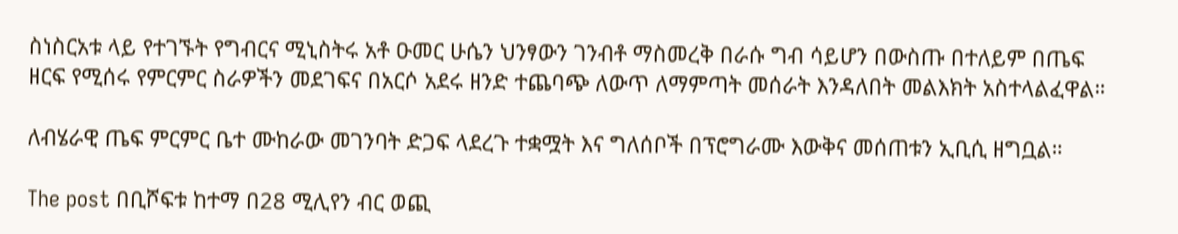ስነስርአቱ ላይ የተገኙት የግብርና ሚኒስትሩ አቶ ዑመር ሁሴን ህንፃውን ገንብቶ ማስመረቅ በራሱ ግብ ሳይሆን በውስጡ በተለይም በጤፍ ዘርፍ የሚሰሩ የምርምር ስራዎችን መደገፍና በአርሶ አደሩ ዘንድ ተጨባጭ ለውጥ ለማምጣት መሰራት እንዳለበት መልእክት አስተላልፈዋል።

ለብሄራዊ ጤፍ ምርምር ቤተ ሙከራው መገንባት ድጋፍ ላደረጉ ተቋሟት እና ግለሰቦች በፕሮግራሙ እውቅና መሰጠቱን ኢቢሲ ዘግቧል።

The post በቢሾፍቱ ከተማ በ28 ሚሊየን ብር ወጪ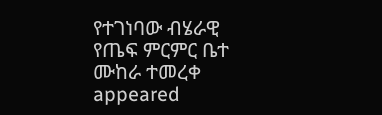የተገነባው ብሄራዊ የጤፍ ምርምር ቤተ ሙከራ ተመረቀ appeared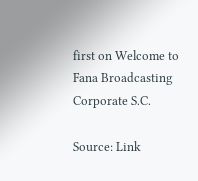first on Welcome to Fana Broadcasting Corporate S.C.

Source: Link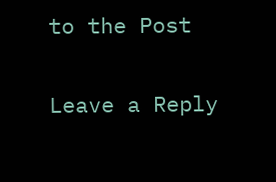to the Post

Leave a Reply